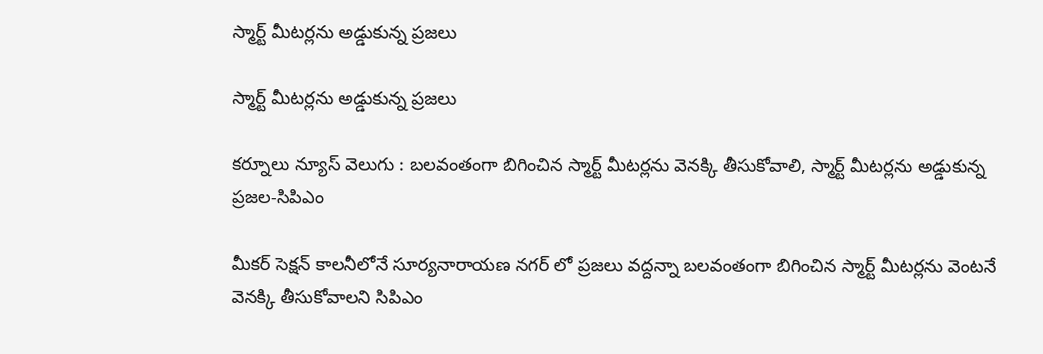స్మార్ట్ మీటర్లను అడ్డుకున్న ప్రజలు

స్మార్ట్ మీటర్లను అడ్డుకున్న ప్రజలు

కర్నూలు న్యూస్ వెలుగు : బలవంతంగా బిగించిన స్మార్ట్ మీటర్లను వెనక్కి తీసుకోవాలి, స్మార్ట్ మీటర్లను అడ్డుకున్న ప్రజల-సిపిఎం

మీకర్ సెక్షన్ కాలనీలోనే సూర్యనారాయణ నగర్ లో ప్రజలు వద్దన్నా బలవంతంగా బిగించిన స్మార్ట్ మీటర్లను వెంటనే వెనక్కి తీసుకోవాలని సిపిఎం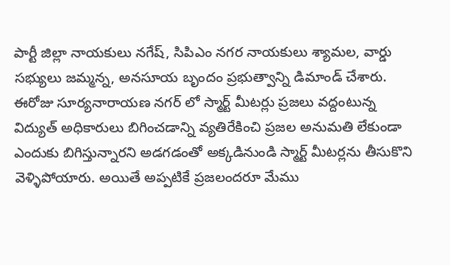పార్టీ జిల్లా నాయకులు నగేష్, సిపిఎం నగర నాయకులు శ్యామల, వార్డు సభ్యులు జమ్మన్న, అనసూయ బృందం ప్రభుత్వాన్ని డిమాండ్ చేశారు. ఈరోజు సూర్యనారాయణ నగర్ లో స్మార్ట్ మీటర్లు ప్రజలు వద్దంటున్న విద్యుత్ అధికారులు బిగించడాన్ని వ్యతిరేకించి ప్రజల అనుమతి లేకుండా ఎందుకు బిగిస్తున్నారని అడగడంతో అక్కడినుండి స్మార్ట్ మీటర్లను తీసుకొని వెళ్ళిపోయారు. అయితే అప్పటికే ప్రజలందరూ మేము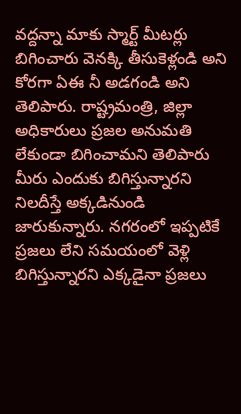వద్దన్నా మాకు స్మార్ట్ మీటర్లు బిగించారు వెనక్కి తీసుకెళ్లండి అని కోరగా ఏఈ నీ అడగండి అని తెలిపారు. రాష్ట్రమంత్రి, జిల్లా అధికారులు ప్రజల అనుమతి లేకుండా బిగించామని తెలిపారు మీరు ఎందుకు బిగిస్తున్నారని నిలదీస్తే అక్కడినుండి జారుకున్నారు. నగరంలో ఇప్పటికే ప్రజలు లేని సమయంలో వెళ్లి బిగిస్తున్నారని ఎక్కడైనా ప్రజలు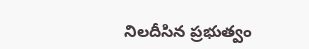నిలదీసిన ప్రభుత్వం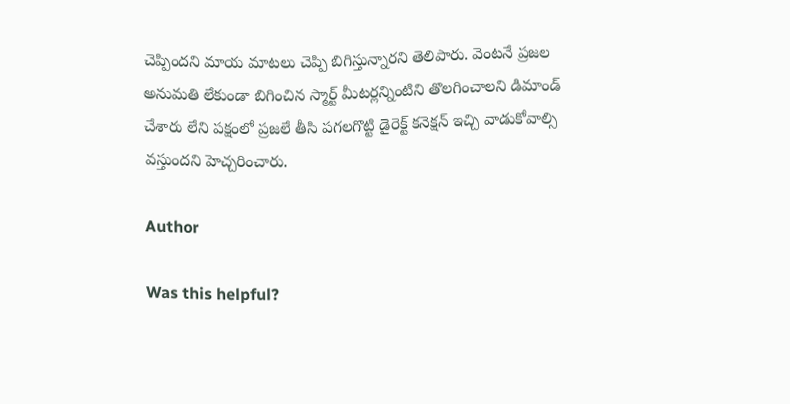చెప్పిందని మాయ మాటలు చెప్పి బిగిస్తున్నారని తెలిపారు. వెంటనే ప్రజల అనుమతి లేకుండా బిగించిన స్మార్ట్ మీటర్లన్నింటిని తొలగించాలని డిమాండ్ చేశారు లేని పక్షంలో ప్రజలే తీసి పగలగొట్టి డైరెక్ట్ కనెక్షన్ ఇచ్చి వాడుకోవాల్సి వస్తుందని హెచ్చరించారు.

Author

Was this helpful?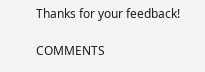Thanks for your feedback!

COMMENTS